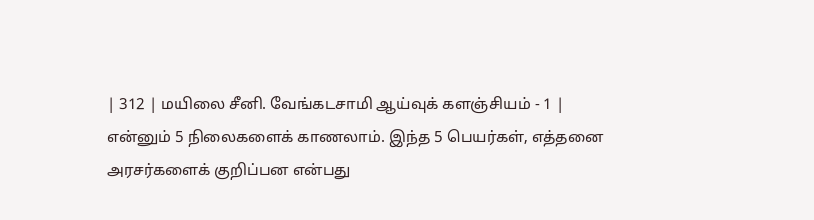| 312 | மயிலை சீனி. வேங்கடசாமி ஆய்வுக் களஞ்சியம் - 1 |
என்னும் 5 நிலைகளைக் காணலாம். இந்த 5 பெயர்கள், எத்தனை அரசர்களைக் குறிப்பன என்பது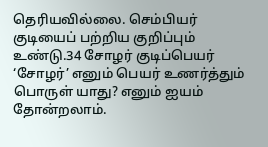தெரியவில்லை. செம்பியர் குடியைப் பற்றிய குறிப்பும் உண்டு.34 சோழர் குடிப்பெயர் ‘சோழர்’ எனும் பெயர் உணர்த்தும் பொருள் யாது? எனும் ஐயம் தோன்றலாம்.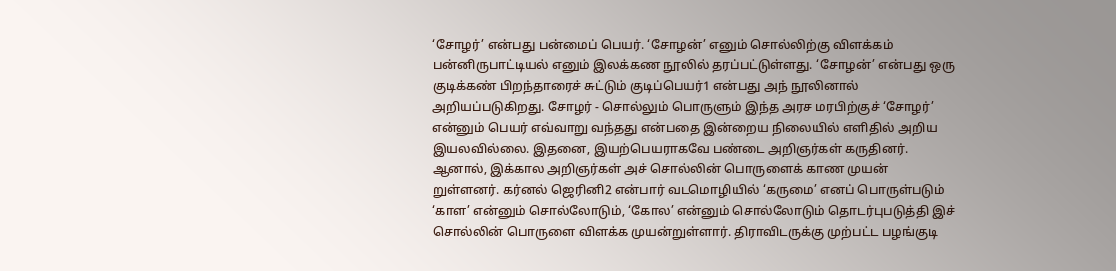‘சோழர்’ என்பது பன்மைப் பெயர். ‘சோழன்’ எனும் சொல்லிற்கு விளக்கம் பன்னிருபாட்டியல் எனும் இலக்கண நூலில் தரப்பட்டுள்ளது. ‘சோழன்’ என்பது ஒரு குடிக்கண் பிறந்தாரைச் சுட்டும் குடிப்பெயர்1 என்பது அந் நூலினால் அறியப்படுகிறது. சோழர் - சொல்லும் பொருளும் இந்த அரச மரபிற்குச் ‘சோழர்’ என்னும் பெயர் எவ்வாறு வந்தது என்பதை இன்றைய நிலையில் எளிதில் அறிய இயலவில்லை. இதனை, இயற்பெயராகவே பண்டை அறிஞர்கள் கருதினர். ஆனால், இக்கால அறிஞர்கள் அச் சொல்லின் பொருளைக் காண முயன் றுள்ளனர். கர்னல் ஜெரினி2 என்பார் வடமொழியில் ‘கருமை’ எனப் பொருள்படும் ‘காள’ என்னும் சொல்லோடும், ‘கோல’ என்னும் சொல்லோடும் தொடர்புபடுத்தி இச் சொல்லின் பொருளை விளக்க முயன்றுள்ளார். திராவிடருக்கு முற்பட்ட பழங்குடி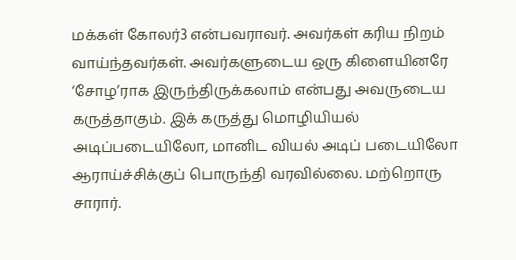மக்கள் கோலர்3 என்பவராவர். அவர்கள் கரிய நிறம் வாய்ந்தவர்கள். அவர்களுடைய ஒரு கிளையினரே ‘சோழ’ராக இருந்திருக்கலாம் என்பது அவருடைய கருத்தாகும். இக் கருத்து மொழியியல் அடிப்படையிலோ, மானிட வியல் அடிப் படையிலோ ஆராய்ச்சிக்குப் பொருந்தி வரவில்லை. மற்றொரு சாரார்.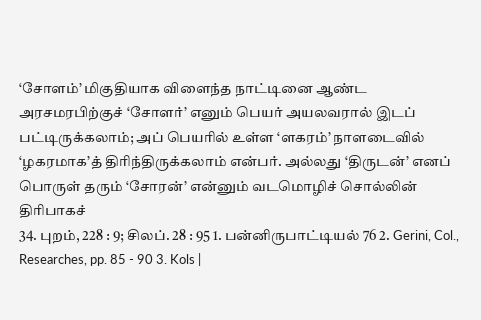‘சோளம்’ மிகுதியாக விளைந்த நாட்டினை ஆண்ட அரசமரபிற்குச் ‘சோளர்’ எனும் பெயர் அயலவரால் இடப் பட்டிருக்கலாம்; அப் பெயரில் உள்ள ‘ளகரம்’ நாளடைவில் ‘ழகரமாக’த் திரிந்திருக்கலாம் என்பர். அல்லது ‘திருடன்’ எனப் பொருள் தரும் ‘சோரன்’ என்னும் வடமொழிச் சொல்லின் திரிபாகச்
34. புறம், 228 : 9; சிலப். 28 : 95 1. பன்னிருபாட்டியல் 76 2. Gerini, Col., Researches, pp. 85 - 90 3. Kols |